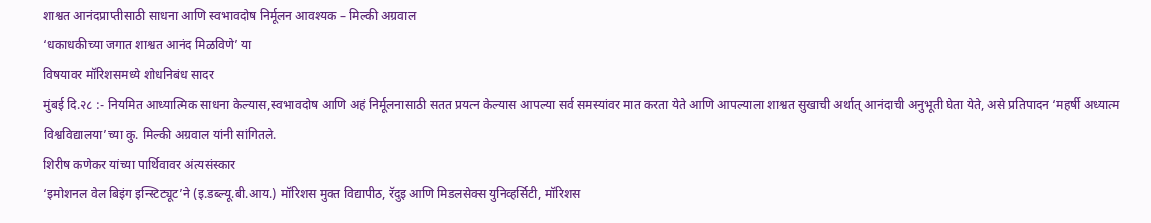शाश्वत आनंदप्राप्तीसाठी साधना आणि स्वभावदोष निर्मूलन आवश्यक – मिल्की अग्रवाल
‘धकाधकीच्या जगात शाश्वत आनंद मिळविणे’ या
विषयावर मॉरिशसमध्ये शोधनिबंध सादर
मुंबई दि.२८ :- नियमित आध्यात्मिक साधना केल्यास,स्वभावदोष आणि अहं निर्मूलनासाठी सतत प्रयत्न केल्यास आपल्या सर्व समस्यांवर मात करता येते आणि आपल्याला शाश्वत सुखाची अर्थात् आनंदाची अनुभूती घेता येते, असे प्रतिपादन ‘महर्षी अध्यात्म विश्वविद्यालया’च्या कु. मिल्की अग्रवाल यांनी सांगितले.
शिरीष कणेकर यांच्या पार्थिवावर अंत्यसंस्कार
‘इमोशनल वेल बिइंग इन्स्टिट्यूट’ने (इ.डब्ल्यू.बी.आय.) मॉरिशस मुक्त विद्यापीठ, रॅदुइ आणि मिडलसेक्स युनिव्हर्सिटी, मॉरिशस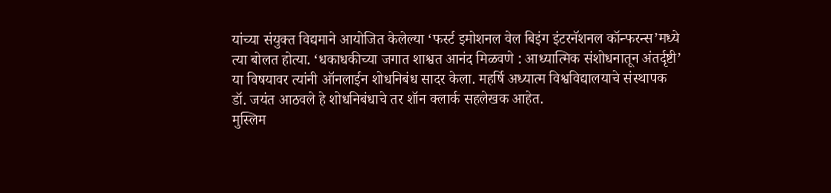यांच्या संयुक्त विद्यमाने आयोजित केलेल्या ‘फर्स्ट इमोशनल वेल बिइंग इंटरनॅशनल कॉन्फरन्स’मध्ये त्या बोलत होत्या. ‘धकाधकीच्या जगात शाश्वत आनंद मिळवणे : आध्यात्मिक संशोधनातून अंतर्दृष्टी’ या विषयावर त्यांनी ऑनलाईन शोधनिबंध सादर केला. महर्षि अध्यात्म विश्वविद्यालयाचे संस्थापक डॉ. जयंत आठवले हे शोधनिबंधाचे तर शॉन क्लार्क सहलेखक आहेत.
मुस्लिम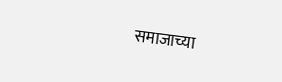समाजाच्या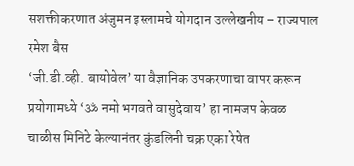सशक्तीकरणात अंजुमन इस्लामचे योगदान उल्लेखनीय – राज्यपाल रमेश बैस
‘जी.डी.व्ही. बायोवेल’ या वैज्ञानिक उपकरणाचा वापर करून प्रयोगामध्ये ‘ॐ नमो भगवते वासुदेवाय’ हा नामजप केवळ चाळीस मिनिटे केल्यानंतर कुंडलिनी चक्र एका रेषेत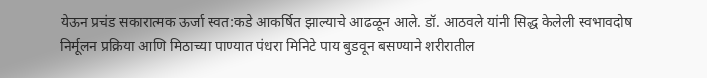येऊन प्रचंड सकारात्मक ऊर्जा स्वत:कडे आकर्षित झाल्याचे आढळून आले. डॉ. आठवले यांनी सिद्ध केलेली स्वभावदोष निर्मूलन प्रक्रिया आणि मिठाच्या पाण्यात पंधरा मिनिटे पाय बुडवून बसण्याने शरीरातील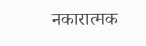नकारात्मक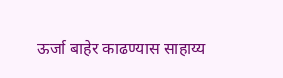ऊर्जा बाहेर काढण्यास साहाय्य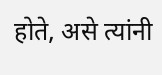होते, असे त्यांनी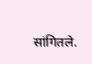सांगितले.